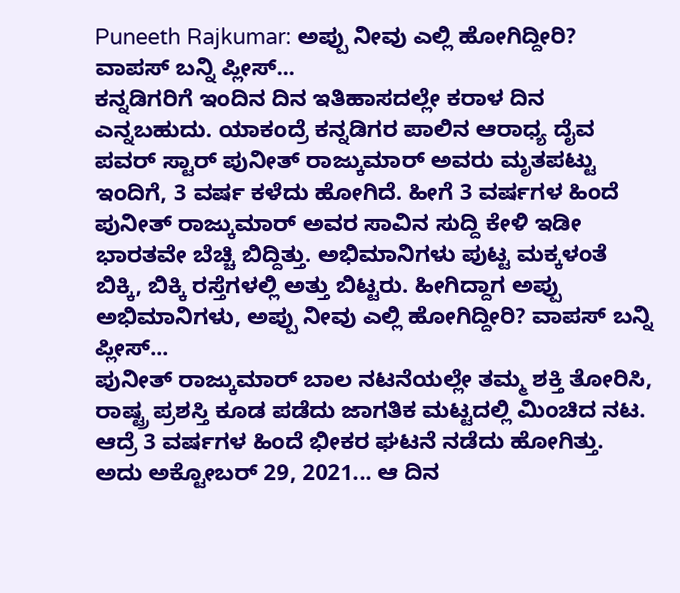Puneeth Rajkumar: ಅಪ್ಪು ನೀವು ಎಲ್ಲಿ ಹೋಗಿದ್ದೀರಿ? ವಾಪಸ್ ಬನ್ನಿ ಪ್ಲೀಸ್...
ಕನ್ನಡಿಗರಿಗೆ ಇಂದಿನ ದಿನ ಇತಿಹಾಸದಲ್ಲೇ ಕರಾಳ ದಿನ ಎನ್ನಬಹುದು. ಯಾಕಂದ್ರೆ ಕನ್ನಡಿಗರ ಪಾಲಿನ ಆರಾಧ್ಯ ದೈವ ಪವರ್ ಸ್ಟಾರ್ ಪುನೀತ್ ರಾಜ್ಕುಮಾರ್ ಅವರು ಮೃತಪಟ್ಟು ಇಂದಿಗೆ, 3 ವರ್ಷ ಕಳೆದು ಹೋಗಿದೆ. ಹೀಗೆ 3 ವರ್ಷಗಳ ಹಿಂದೆ ಪುನೀತ್ ರಾಜ್ಕುಮಾರ್ ಅವರ ಸಾವಿನ ಸುದ್ದಿ ಕೇಳಿ ಇಡೀ ಭಾರತವೇ ಬೆಚ್ಚಿ ಬಿದ್ದಿತ್ತು. ಅಭಿಮಾನಿಗಳು ಪುಟ್ಟ ಮಕ್ಕಳಂತೆ ಬಿಕ್ಕಿ, ಬಿಕ್ಕಿ ರಸ್ತೆಗಳಲ್ಲಿ ಅತ್ತು ಬಿಟ್ಟರು. ಹೀಗಿದ್ದಾಗ ಅಪ್ಪು ಅಭಿಮಾನಿಗಳು, ಅಪ್ಪು ನೀವು ಎಲ್ಲಿ ಹೋಗಿದ್ದೀರಿ? ವಾಪಸ್ ಬನ್ನಿ ಪ್ಲೀಸ್...
ಪುನೀತ್ ರಾಜ್ಕುಮಾರ್ ಬಾಲ ನಟನೆಯಲ್ಲೇ ತಮ್ಮ ಶಕ್ತಿ ತೋರಿಸಿ, ರಾಷ್ಟ್ರ ಪ್ರಶಸ್ತಿ ಕೂಡ ಪಡೆದು ಜಾಗತಿಕ ಮಟ್ಟದಲ್ಲಿ ಮಿಂಚಿದ ನಟ. ಆದ್ರೆ 3 ವರ್ಷಗಳ ಹಿಂದೆ ಭೀಕರ ಘಟನೆ ನಡೆದು ಹೋಗಿತ್ತು. ಅದು ಅಕ್ಟೋಬರ್ 29, 2021... ಆ ದಿನ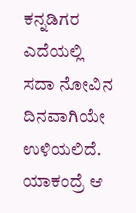ಕನ್ನಡಿಗರ ಎದೆಯಲ್ಲಿ ಸದಾ ನೋವಿನ ದಿನವಾಗಿಯೇ ಉಳಿಯಲಿದೆ. ಯಾಕಂದ್ರೆ ಆ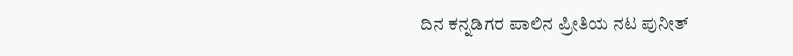ದಿನ ಕನ್ನಡಿಗರ ಪಾಲಿನ ಪ್ರೀತಿಯ ನಟ ಪುನೀತ್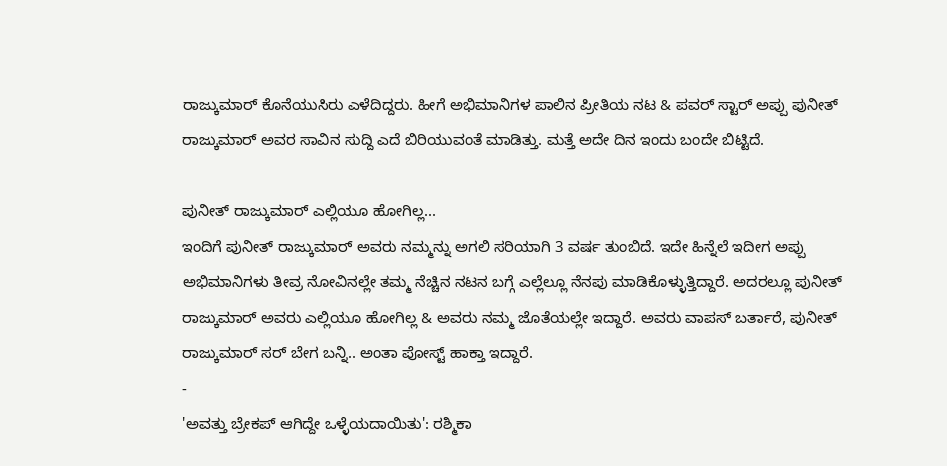ರಾಜ್ಕುಮಾರ್ ಕೊನೆಯುಸಿರು ಎಳೆದಿದ್ದರು. ಹೀಗೆ ಅಭಿಮಾನಿಗಳ ಪಾಲಿನ ಪ್ರೀತಿಯ ನಟ & ಪವರ್ ಸ್ಟಾರ್ ಅಪ್ಪು ಪುನೀತ್ ರಾಜ್ಕುಮಾರ್ ಅವರ ಸಾವಿನ ಸುದ್ದಿ ಎದೆ ಬಿರಿಯುವಂತೆ ಮಾಡಿತ್ತು. ಮತ್ತೆ ಅದೇ ದಿನ ಇಂದು ಬಂದೇ ಬಿಟ್ಟಿದೆ.

ಪುನೀತ್ ರಾಜ್ಕುಮಾರ್ ಎಲ್ಲಿಯೂ ಹೋಗಿಲ್ಲ...
ಇಂದಿಗೆ ಪುನೀತ್ ರಾಜ್ಕುಮಾರ್ ಅವರು ನಮ್ಮನ್ನು ಅಗಲಿ ಸರಿಯಾಗಿ 3 ವರ್ಷ ತುಂಬಿದೆ. ಇದೇ ಹಿನ್ನೆಲೆ ಇದೀಗ ಅಪ್ಪು ಅಭಿಮಾನಿಗಳು ತೀವ್ರ ನೋವಿನಲ್ಲೇ ತಮ್ಮ ನೆಚ್ಚಿನ ನಟನ ಬಗ್ಗೆ ಎಲ್ಲೆಲ್ಲೂ ನೆನಪು ಮಾಡಿಕೊಳ್ಳುತ್ತಿದ್ದಾರೆ. ಅದರಲ್ಲೂ ಪುನೀತ್ ರಾಜ್ಕುಮಾರ್ ಅವರು ಎಲ್ಲಿಯೂ ಹೋಗಿಲ್ಲ & ಅವರು ನಮ್ಮ ಜೊತೆಯಲ್ಲೇ ಇದ್ದಾರೆ. ಅವರು ವಾಪಸ್ ಬರ್ತಾರೆ, ಪುನೀತ್ ರಾಜ್ಕುಮಾರ್ ಸರ್ ಬೇಗ ಬನ್ನಿ.. ಅಂತಾ ಪೋಸ್ಟ್ ಹಾಕ್ತಾ ಇದ್ದಾರೆ.
-
'ಅವತ್ತು ಬ್ರೇಕಪ್ ಆಗಿದ್ದೇ ಒಳ್ಳೆಯದಾಯಿತು': ರಶ್ಮಿಕಾ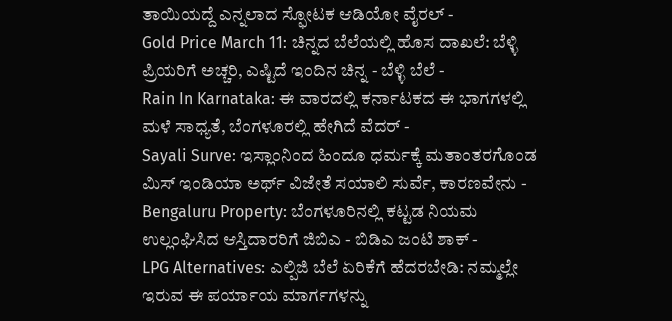ತಾಯಿಯದ್ದೆ ಎನ್ನಲಾದ ಸ್ಫೋಟಕ ಆಡಿಯೋ ವೈರಲ್ -
Gold Price March 11: ಚಿನ್ನದ ಬೆಲೆಯಲ್ಲಿ ಹೊಸ ದಾಖಲೆ: ಬೆಳ್ಳಿ ಪ್ರಿಯರಿಗೆ ಅಚ್ಚರಿ, ಎಷ್ಟಿದೆ ಇಂದಿನ ಚಿನ್ನ - ಬೆಳ್ಳಿ ಬೆಲೆ -
Rain In Karnataka: ಈ ವಾರದಲ್ಲಿ ಕರ್ನಾಟಕದ ಈ ಭಾಗಗಳಲ್ಲಿ ಮಳೆ ಸಾಧ್ಯತೆ, ಬೆಂಗಳೂರಲ್ಲಿ ಹೇಗಿದೆ ವೆದರ್ -
Sayali Surve: ಇಸ್ಲಾಂನಿಂದ ಹಿಂದೂ ಧರ್ಮಕ್ಕೆ ಮತಾಂತರಗೊಂಡ ಮಿಸ್ ಇಂಡಿಯಾ ಅರ್ಥ್ ವಿಜೇತೆ ಸಯಾಲಿ ಸುರ್ವೆ, ಕಾರಣವೇನು -
Bengaluru Property: ಬೆಂಗಳೂರಿನಲ್ಲಿ ಕಟ್ಟಡ ನಿಯಮ ಉಲ್ಲಂಘಿಸಿದ ಆಸ್ತಿದಾರರಿಗೆ ಜಿಬಿಎ - ಬಿಡಿಎ ಜಂಟಿ ಶಾಕ್ -
LPG Alternatives: ಎಲ್ಪಿಜಿ ಬೆಲೆ ಏರಿಕೆಗೆ ಹೆದರಬೇಡಿ: ನಮ್ಮಲ್ಲೇ ಇರುವ ಈ ಪರ್ಯಾಯ ಮಾರ್ಗಗಳನ್ನು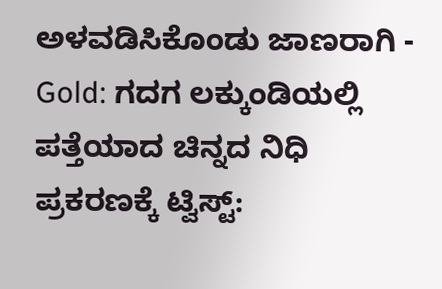ಅಳವಡಿಸಿಕೊಂಡು ಜಾಣರಾಗಿ -
Gold: ಗದಗ ಲಕ್ಕುಂಡಿಯಲ್ಲಿ ಪತ್ತೆಯಾದ ಚಿನ್ನದ ನಿಧಿ ಪ್ರಕರಣಕ್ಕೆ ಟ್ವಿಸ್ಟ್: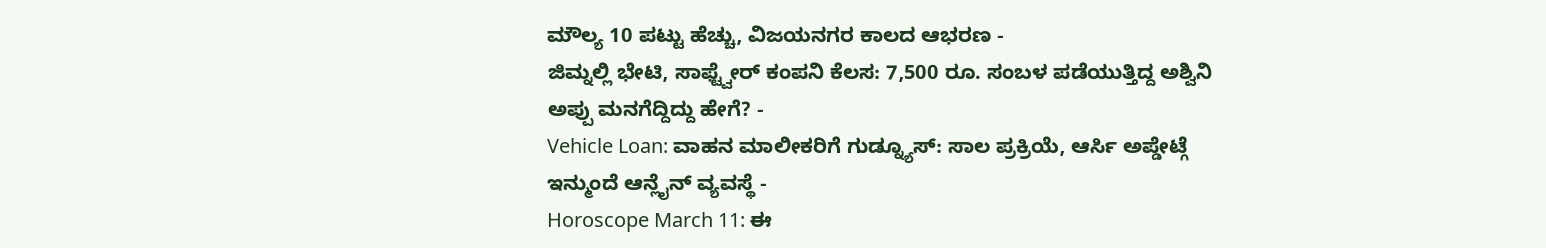ಮೌಲ್ಯ 10 ಪಟ್ಟು ಹೆಚ್ಚು, ವಿಜಯನಗರ ಕಾಲದ ಆಭರಣ -
ಜಿಮ್ನಲ್ಲಿ ಭೇಟಿ, ಸಾಫ್ಟ್ವೇರ್ ಕಂಪನಿ ಕೆಲಸ: 7,500 ರೂ. ಸಂಬಳ ಪಡೆಯುತ್ತಿದ್ದ ಅಶ್ವಿನಿ ಅಪ್ಪು ಮನಗೆದ್ದಿದ್ದು ಹೇಗೆ? -
Vehicle Loan: ವಾಹನ ಮಾಲೀಕರಿಗೆ ಗುಡ್ನ್ಯೂಸ್: ಸಾಲ ಪ್ರಕ್ರಿಯೆ, ಆರ್ಸಿ ಅಪ್ಡೇಟ್ಗೆ ಇನ್ಮುಂದೆ ಆನ್ಲೈನ್ ವ್ಯವಸ್ಥೆ -
Horoscope March 11: ಈ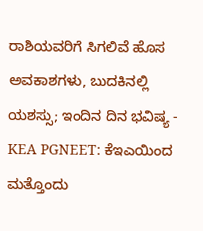ರಾಶಿಯವರಿಗೆ ಸಿಗಲಿವೆ ಹೊಸ ಅವಕಾಶಗಳು, ಬುದಕಿನಲ್ಲಿ ಯಶಸ್ಸು; ಇಂದಿನ ದಿನ ಭವಿಷ್ಯ -
KEA PGNEET: ಕೆಇಎಯಿಂದ ಮತ್ತೊಂದು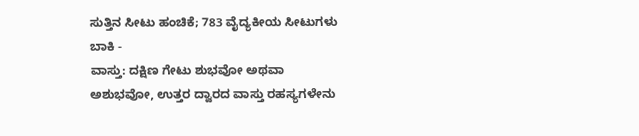ಸುತ್ತಿನ ಸೀಟು ಹಂಚಿಕೆ; 783 ವೈದ್ಯಕೀಯ ಸೀಟುಗಳು ಬಾಕಿ -
ವಾಸ್ತು: ದಕ್ಷಿಣ ಗೇಟು ಶುಭವೋ ಅಥವಾ ಅಶುಭವೋ, ಉತ್ತರ ದ್ವಾರದ ವಾಸ್ತು ರಹಸ್ಯಗಳೇನು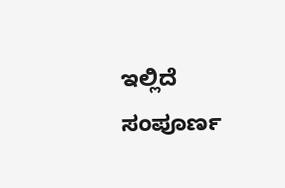ಇಲ್ಲಿದೆ ಸಂಪೂರ್ಣ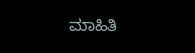ಮಾಹಿತಿ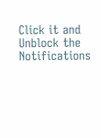Click it and Unblock the Notifications